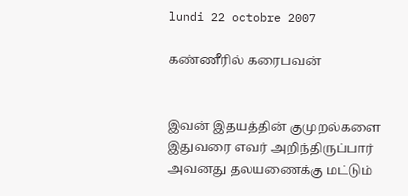lundi 22 octobre 2007

கண்ணீரில் கரைபவன்


இவன் இதயத்தின் குமுறல்களை
இதுவரை எவர் அறிந்திருப்பார்
அவனது தலயணைக்கு மட்டும்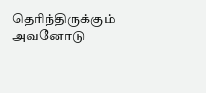தெரிந்திருக்கும்
அவனோடு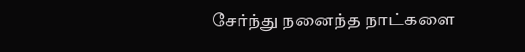சேர்ந்து நனைந்த நாட்களை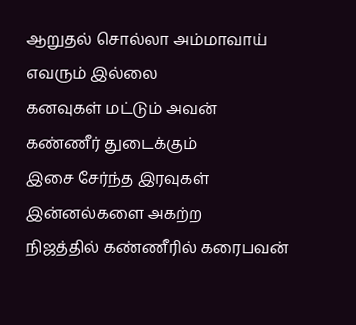ஆறுதல் சொல்லா அம்மாவாய் எவரும் இல்லை
கனவுகள் மட்டும் அவன் கண்ணீர் துடைக்கும்
இசை சேர்ந்த இரவுகள் இன்னல்களை அகற்ற
நிஜத்தில் கண்ணீரில் கரைபவன்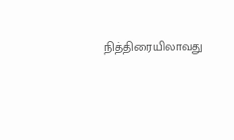நித்திரையிலாவது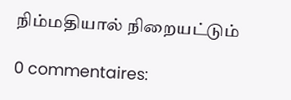நிம்மதியால் நிறையட்டும்

0 commentaires: